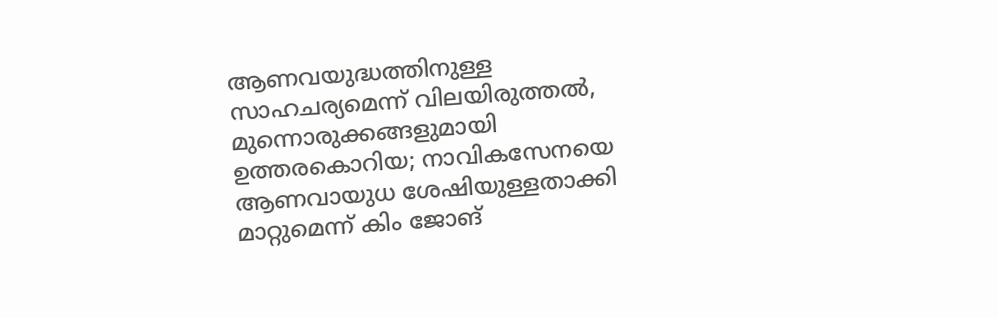ആണവയുദ്ധത്തിനുള്ള സാഹചര്യമെന്ന് വിലയിരുത്തൽ, മുന്നൊരുക്കങ്ങളുമായി ഉത്തരകൊറിയ; നാവികസേനയെ ആണവായുധ ശേഷിയുള്ളതാക്കി മാറ്റുമെന്ന് കിം ജോങ്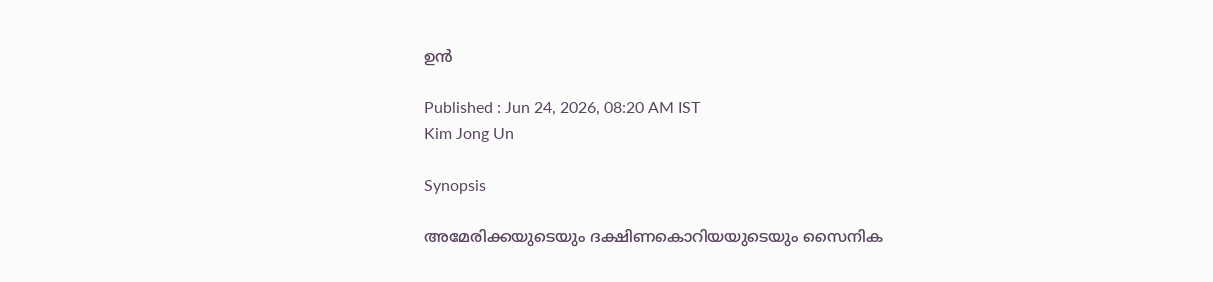ഉൻ

Published : Jun 24, 2026, 08:20 AM IST
Kim Jong Un

Synopsis

അമേരിക്കയുടെയും ദക്ഷിണകൊറിയയുടെയും സൈനിക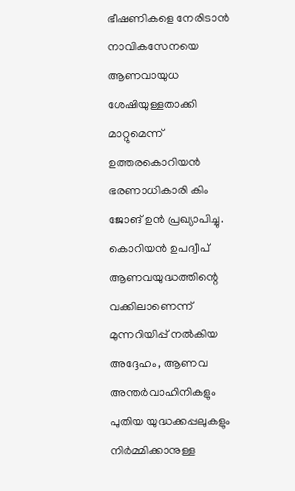ഭീഷണികളെ നേരിടാൻ നാവികസേനയെ ആണവായുധ ശേഷിയുള്ളതാക്കി മാറ്റുമെന്ന് ഉത്തരകൊറിയൻ ഭരണാധികാരി കിം ജോങ് ഉൻ പ്രഖ്യാപിച്ചു. കൊറിയൻ ഉപദ്വീപ് ആണവയുദ്ധത്തിന്റെ വക്കിലാണെന്ന് മുന്നറിയിപ്പ് നൽകിയ അദ്ദേഹം, ആണവ അന്തർവാഹിനികളും പുതിയ യുദ്ധക്കപ്പലുകളും നിർമ്മിക്കാനുള്ള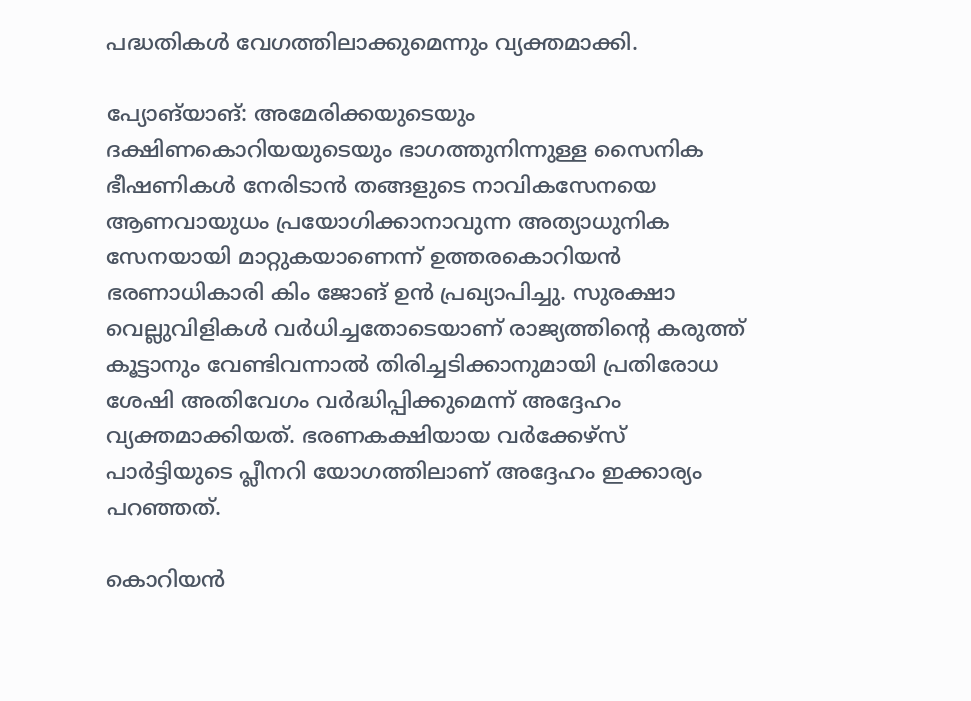പദ്ധതികൾ വേഗത്തിലാക്കുമെന്നും വ്യക്തമാക്കി.

പ്യോങ്‌യാങ്: അമേരിക്കയുടെയും ദക്ഷിണകൊറിയയുടെയും ഭാഗത്തുനിന്നുള്ള സൈനിക ഭീഷണികൾ നേരിടാൻ തങ്ങളുടെ നാവികസേനയെ ആണവായുധം പ്രയോഗിക്കാനാവുന്ന അത്യാധുനിക സേനയായി മാറ്റുകയാണെന്ന് ഉത്തരകൊറിയൻ ഭരണാധികാരി കിം ജോങ് ഉൻ പ്രഖ്യാപിച്ചു. സുരക്ഷാ വെല്ലുവിളികൾ വർധിച്ചതോടെയാണ് രാജ്യത്തിൻ്റെ കരുത്ത് കൂട്ടാനും വേണ്ടിവന്നാൽ തിരിച്ചടിക്കാനുമായി പ്രതിരോധ ശേഷി അതിവേഗം വർദ്ധിപ്പിക്കുമെന്ന് അദ്ദേഹം വ്യക്തമാക്കിയത്. ഭരണകക്ഷിയായ വർക്കേഴ്സ് പാർട്ടിയുടെ പ്ലീനറി യോഗത്തിലാണ് അദ്ദേഹം ഇക്കാര്യം പറഞ്ഞത്.

കൊറിയൻ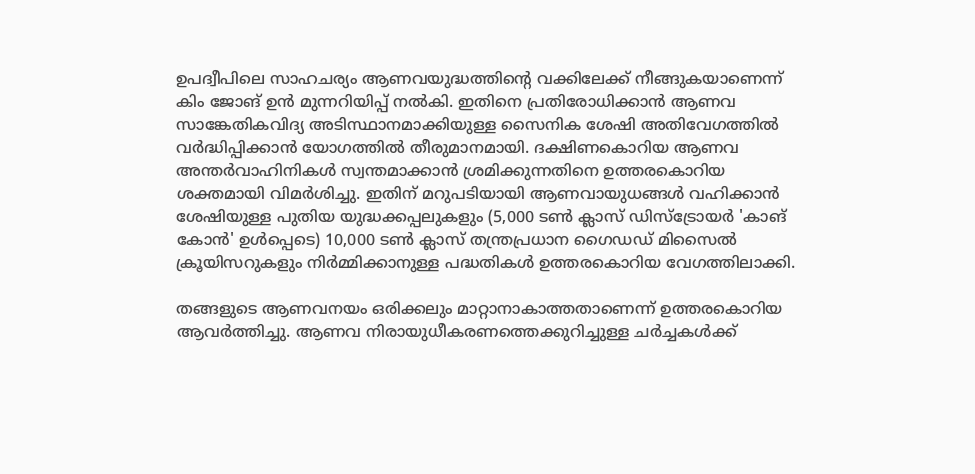ഉപദ്വീപിലെ സാഹചര്യം ആണവയുദ്ധത്തിന്റെ വക്കിലേക്ക് നീങ്ങുകയാണെന്ന് കിം ജോങ് ഉൻ മുന്നറിയിപ്പ് നൽകി. ഇതിനെ പ്രതിരോധിക്കാൻ ആണവ സാങ്കേതികവിദ്യ അടിസ്ഥാനമാക്കിയുള്ള സൈനിക ശേഷി അതിവേഗത്തിൽ വർദ്ധിപ്പിക്കാൻ യോഗത്തിൽ തീരുമാനമായി. ദക്ഷിണകൊറിയ ആണവ അന്തർവാഹിനികൾ സ്വന്തമാക്കാൻ ശ്രമിക്കുന്നതിനെ ഉത്തരകൊറിയ ശക്തമായി വിമർശിച്ചു. ഇതിന് മറുപടിയായി ആണവായുധങ്ങൾ വഹിക്കാൻ ശേഷിയുള്ള പുതിയ യുദ്ധക്കപ്പലുകളും (5,000 ടൺ ക്ലാസ് ഡിസ്ട്രോയർ 'കാങ് കോൻ' ഉൾപ്പെടെ) 10,000 ടൺ ക്ലാസ് തന്ത്രപ്രധാന ഗൈഡഡ് മിസൈൽ ക്രൂയിസറുകളും നിർമ്മിക്കാനുള്ള പദ്ധതികൾ ഉത്തരകൊറിയ വേഗത്തിലാക്കി.

തങ്ങളുടെ ആണവനയം ഒരിക്കലും മാറ്റാനാകാത്തതാണെന്ന് ഉത്തരകൊറിയ ആവർത്തിച്ചു. ആണവ നിരായുധീകരണത്തെക്കുറിച്ചുള്ള ചർച്ചകൾക്ക്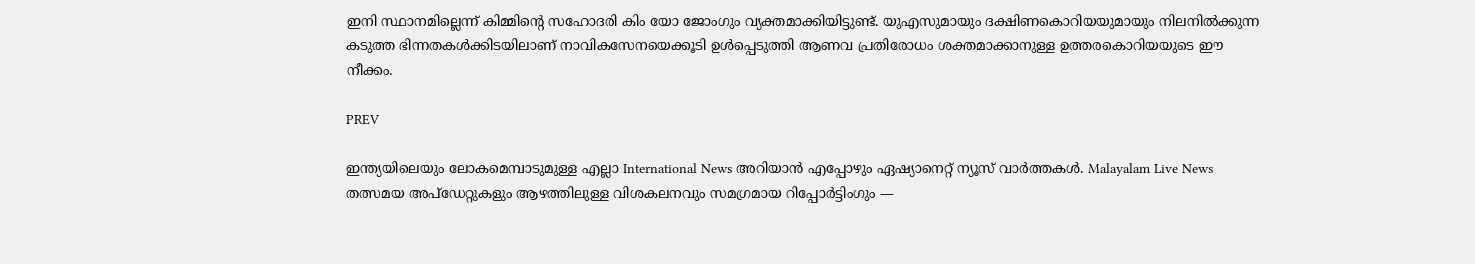ഇനി സ്ഥാനമില്ലെന്ന് കിമ്മിന്റെ സഹോദരി കിം യോ ജോംഗും വ്യക്തമാക്കിയിട്ടുണ്ട്. യുഎസുമായും ദക്ഷിണകൊറിയയുമായും നിലനിൽക്കുന്ന കടുത്ത ഭിന്നതകൾക്കിടയിലാണ് നാവികസേനയെക്കൂടി ഉൾപ്പെടുത്തി ആണവ പ്രതിരോധം ശക്തമാക്കാനുള്ള ഉത്തരകൊറിയയുടെ ഈ നീക്കം.

PREV

ഇന്ത്യയിലെയും ലോകമെമ്പാടുമുള്ള എല്ലാ International News അറിയാൻ എപ്പോഴും ഏഷ്യാനെറ്റ് ന്യൂസ് വാർത്തകൾ. Malayalam Live News  തത്സമയ അപ്‌ഡേറ്റുകളും ആഴത്തിലുള്ള വിശകലനവും സമഗ്രമായ റിപ്പോർട്ടിംഗും —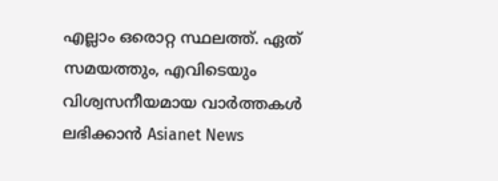എല്ലാം ഒരൊറ്റ സ്ഥലത്ത്. ഏത് സമയത്തും, എവിടെയും വിശ്വസനീയമായ വാർത്തകൾ ലഭിക്കാൻ Asianet News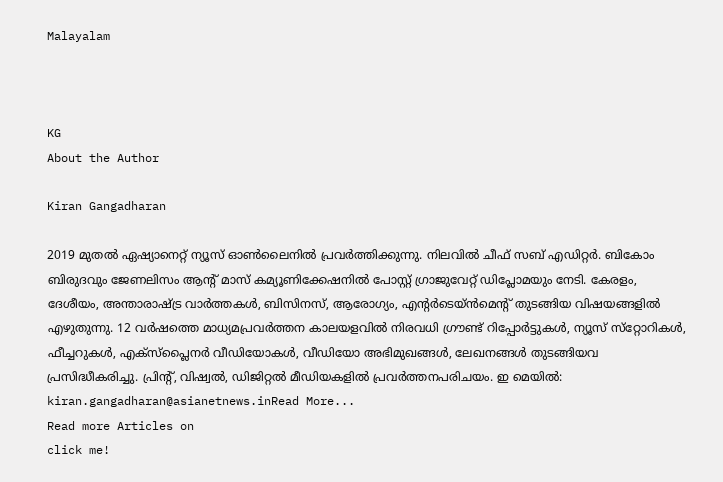Malayalam



KG
About the Author

Kiran Gangadharan

2019 മുതല്‍ ഏഷ്യാനെറ്റ് ന്യൂസ് ഓണ്‍ലൈനില്‍ പ്രവര്‍ത്തിക്കുന്നു. നിലവില്‍ ചീഫ് സബ് എഡിറ്റർ. ബികോം ബിരുദവും ജേണലിസം ആൻ്റ് മാസ് കമ്യൂണിക്കേഷനിൽ പോസ്റ്റ് ഗ്രാജുവേറ്റ് ഡിപ്ലോമയും നേടി. കേരളം, ദേശീയം, അന്താരാഷ്ട്ര വാര്‍ത്തകള്‍, ബിസിനസ്, ആരോഗ്യം, എന്റർടെയ്ൻമെൻ്റ് തുടങ്ങിയ വിഷയങ്ങളില്‍ എഴുതുന്നു. 12 വര്‍ഷത്തെ മാധ്യമപ്രവര്‍ത്തന കാലയളവില്‍ നിരവധി ഗ്രൗണ്ട് റിപ്പോര്‍ട്ടുകള്‍, ന്യൂസ് സ്‌റ്റോറികള്‍, ഫീച്ചറുകള്‍, എക്‌സ്‌പ്ലൈന‍ർ വീഡിയോകൾ, വീഡിയോ അഭിമുഖങ്ങള്‍, ലേഖനങ്ങള്‍ തുടങ്ങിയവ പ്രസിദ്ധീകരിച്ചു. പ്രിന്റ്, വിഷ്വല്‍, ഡിജിറ്റല്‍ മീഡിയകളില്‍ പ്രവര്‍ത്തനപരിചയം. ഇ മെയില്‍: kiran.gangadharan@asianetnews.inRead More...
Read more Articles on
click me!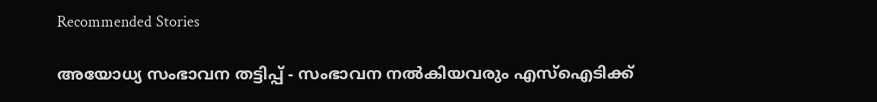Recommended Stories

അയോധ്യ സംഭാവന തട്ടിപ്പ് - സംഭാവന നൽകിയവരും എസ്ഐടിക്ക്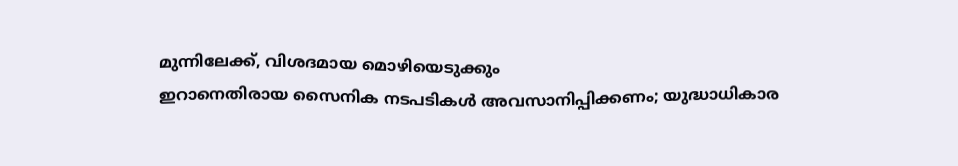മുന്നിലേക്ക്, വിശദമായ മൊഴിയെടുക്കും
ഇറാനെതിരായ സൈനിക നടപടികൾ അവസാനിപ്പിക്കണം; യുദ്ധാധികാര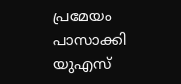പ്രമേയം പാസാക്കി യുഎസ്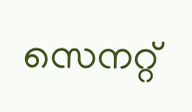സെനറ്റ്